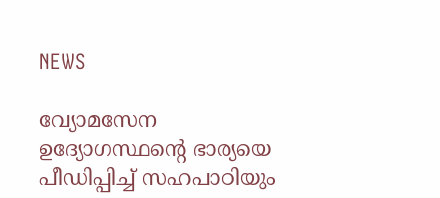NEWS

വ്യോമസേന ഉദ്യോഗസ്ഥന്റെ ഭാര്യയെ പീഡിപ്പിച്ച് സഹപാഠിയും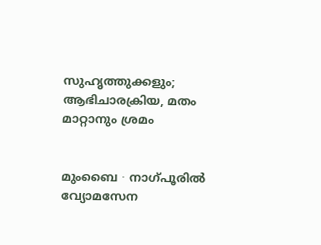സുഹൃത്തുക്കളും; ആഭിചാരക്രിയ, മതം മാറ്റാനും ശ്രമം


മുംബൈ ∙ നാഗ്പൂരിൽ വ്യോമസേന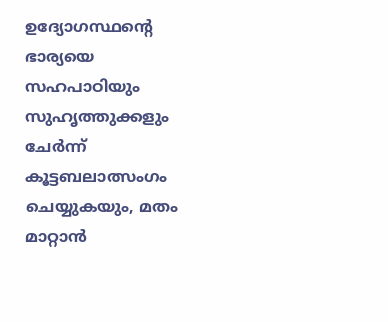ഉദ്യോഗസ്ഥന്റെ ഭാര്യയെ സഹപാഠിയും സുഹൃത്തുക്കളും ചേർന്ന് കൂട്ടബലാത്സംഗം ചെയ്യുകയും, മതം മാറ്റാൻ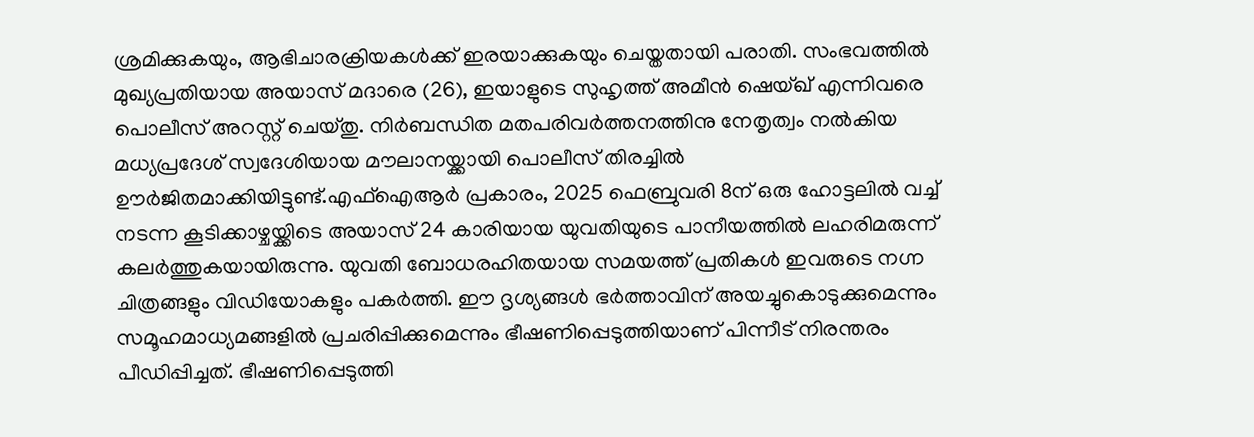ശ്രമിക്കുകയും, ആഭിചാരക്രിയകൾക്ക് ഇരയാക്കുകയും ചെയ്തതായി പരാതി. സംഭവത്തിൽ മുഖ്യപ്രതിയായ അയാസ് മദാരെ (26), ഇയാളുടെ സുഹൃത്ത് അമീൻ ഷെയ്ഖ് എന്നിവരെ പൊലീസ് അറസ്റ്റ് ചെയ്തു. നിർബന്ധിത മതപരിവർത്തനത്തിനു നേതൃത്വം നൽകിയ മധ്യപ്രദേശ് സ്വദേശിയായ മൗലാനയ്ക്കായി പൊലീസ് തിരച്ചിൽ ഊർജിതമാക്കിയിട്ടുണ്ട്.എഫ്ഐആർ പ്രകാരം, 2025 ഫെബ്രുവരി 8ന് ഒരു ഹോട്ടലിൽ വച്ച് നടന്ന കൂടിക്കാഴ്ചയ്ക്കിടെ അയാസ് 24 കാരിയായ യുവതിയുടെ പാനീയത്തിൽ ലഹരിമരുന്ന് കലർത്തുകയായിരുന്നു. യുവതി ബോധരഹിതയായ സമയത്ത് പ്രതികൾ ഇവരുടെ നഗ്ന ചിത്രങ്ങളും വിഡിയോകളും പകർത്തി. ഈ ദൃശ്യങ്ങൾ ഭർത്താവിന് അയച്ചുകൊടുക്കുമെന്നും സമൂഹമാധ്യമങ്ങളിൽ പ്രചരിപ്പിക്കുമെന്നും ഭീഷണിപ്പെടുത്തിയാണ് പിന്നീട് നിരന്തരം പീഡിപ്പിച്ചത്. ഭീഷണിപ്പെടുത്തി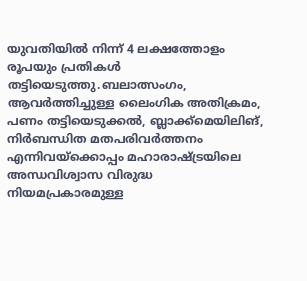യുവതിയിൽ നിന്ന് 4 ലക്ഷത്തോളം രൂപയും പ്രതികൾ തട്ടിയെടുത്തു.ബലാത്സംഗം, ആവർത്തിച്ചുള്ള ലൈംഗിക അതിക്രമം, പണം തട്ടിയെടുക്കൽ, ബ്ലാക്ക്‌മെയിലിങ്, നിർബന്ധിത മതപരിവർത്തനം എന്നിവയ്‌ക്കൊപ്പം മഹാരാഷ്ട്രയിലെ അന്ധവിശ്വാസ വിരുദ്ധ നിയമപ്രകാരമുള്ള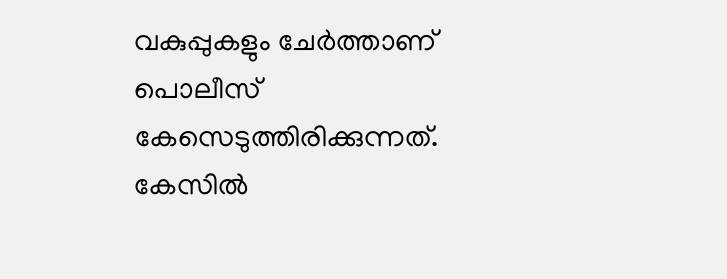വകുപ്പുകളും ചേർത്താണ് പൊലീസ് കേസെടുത്തിരിക്കുന്നത്. കേസിൽ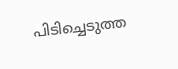പിടിച്ചെടുത്ത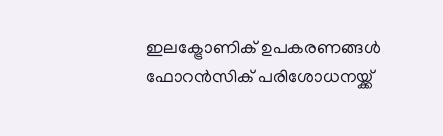ഇലക്ട്രോണിക് ഉപകരണങ്ങൾ ഫോറൻസിക് പരിശോധനയ്ക്ക്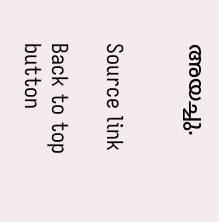അയച്ചു.


Source link

Back to top button